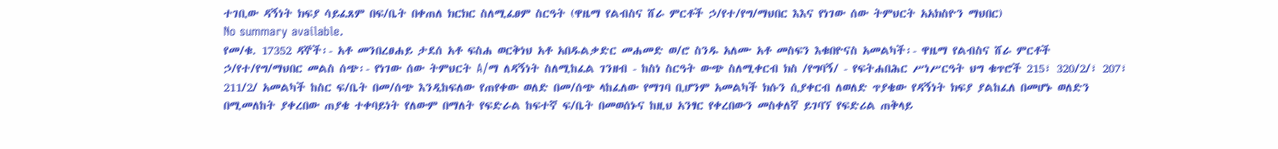ተገቢው ዳኝነት ክፍያ ሳይፈጸም በፍ/ቤት በቀጠለ ክርክር ስለሚፈፀም ስርዓት (ዋዜማ የልብስና ሸራ ምርቶች ኃ/የተ/የግ/ማህበር እእና የነገው ሰው ትምህርት አአክስዮን ማህበር)
No summary available.
የመ/ቁ. 17352 ዳኞች፡- አቶ መንበረፀሐይ ታደሰ አቶ ፍስሐ ወርቅነህ አቶ አበዱልቃድር መሐመድ ወ/ሮ ስንዱ አለሙ አቶ መስፍን እቁበዮናስ አመልካች፡- ዋዜማ የልብስና ሸራ ምርቶች ኃ/የተ/የግ/ማህበር መልስ ሰጭ፡- የነገው ሰው ትምህርት A/ማ ለዳኝነት ስለሚከፈል ገንዘብ - ከስነ ስርዓት ውጭ ስለሚቀርብ ክስ /የግባኝ/ - የፍትሐበሕር ሥነሥርዓት ህግ ቁጥሮች 215፣ 320/2/፣ 207፣ 211/2/ አመልካች ከስር ፍ/ቤት በመ/ሰጭ እንዲከፍለው የጠየቀው ወለድ በመ/ሰጭ ላከፈለው የማገባ ቢሆንም አመልካች ክሱን ሲያቀርብ ለወለድ ጥያቄው የዳኝነት ክፍያ ያልከፈለ በመሆኑ ወለድን በሚመለከት ያቀረበው ጠያቄ ተቀባይነት የለውም በማለት የፍድራል ከፍተኛ ፍ/ቤት በመወሰኑና ከዚህ አንፃር የቀረበውን መስቀለኛ ይገባኘ የፍድሪል ጠቅላይ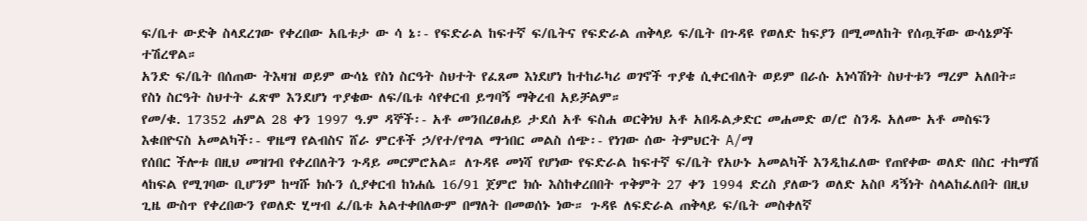ፍ/ቤተ ውድቅ ስላደረገው የቀረበው አቤቱታ ው ሳ ኔ፡- የፍድራል ከፍተኛ ፍ/ቤትና የፍድራል ጠቅላይ ፍ/ቤት በጉዳዩ የወለድ ከፍያን በሚመለከት የሰጧቸው ውሳኔዎች ተሽረዋል።
አንድ ፍ/ቤት በሰጠው ትእዛዝ ወይም ውሳኔ የስነ ስርዓት ስህተት የፈጸመ እነደሆነ ከተከራካሪ ወገኖች ጥያቄ ሲቀርብለት ወይም በራሱ አነሳሽነት ስህተቱን ማረም አለበት።
የስነ ስርዓት ስህተት ፈጽሞ እንደሆነ ጥያቄው ለፍ/ቤቱ ሳየቀርብ ይግባኝ ማቅረብ አይቻልም።
የመ/ቁ. 17352 ሐምል 28 ቀን 1997 ዓ.ም ዳኞች፡- አቶ መንበረፀሐይ ታደሰ አቶ ፍስሐ ወርቅነህ አቶ አበዱልቃድር መሐመድ ወ/ሮ ስንዱ አለሙ አቶ መስፍን እቁበዮናስ አመልካች፡- ዋዜማ የልብስና ሸራ ምርቶች ኃ/የተ/የግል ማኀበር መልስ ሰጭ፡- የነገው ሰው ትምህርት A/ማ
የሰበር ችሎቱ በዚህ መዝገብ የቀረበለትን ጉዳይ መርምሮአል። ለጉዳዩ መነሻ የሆነው የፍድራል ከፍተኛ ፍ/ቤት የአሁኑ አመልካች እንዲከፈለው የጠየቀው ወለድ በስር ተከማሽ ላከፍል የሚገባው ቢሆንም ከሣሹ ክሱን ሲያቀርብ ከነሐሴ 16/91 ጀምሮ ክሱ እስከቀረበበት ጥቅምት 27 ቀን 1994 ድረስ ያለውን ወለድ አስቦ ዳኝነት ስላልከፈለበት በዚህ ጊዜ ውስጥ የቀረበውን የወለድ ሂሣብ ፈ/ቤቱ አልተቀበለውም በማለት በመወሰኑ ነው። ጉዳዩ ለፍድራል ጠቅላይ ፍ/ቤት መስቀለኛ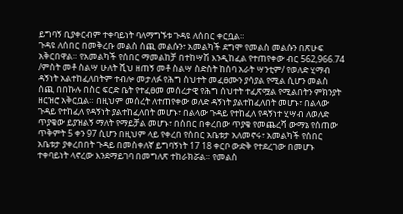ይግባኝ ቢያቀርብም ተቀባይነት ባለማግኙቱ ጉዳዩ ለሰበር ቀርቧል።
ጉዳዩ ለሰበር በመቅረቡ መልስ ሰጪ መልሱን፣ አመልካች ደግሞ የመልስ መልሱን በጽሁፍ አቅርበዋል። የአመልካች የሰበር ማመልከቻ በተከሣሽ እንዲከፈል የተጠየቀው ብር 562,966.74 /ምስት መቶ ስልሣ ሁለት ሺህ ዘጠኝ መቶ ስልሣ ስድስት ከሰባ አራት ሣንቲም/ የወለድ ሂማብ ዳኝነት አልተከፈለበትም ተብሎ መታለፉ የሕግ ስህተት መፈፀሙን ያሳያል የሚል ሲሆን መልስ ሰጪ በበኩሉ በስር ፍርድ ቤት የተፈፀመ መሰረታዊ የሕግ ሰህተት ተፈጽሟል የሚልበትን ምክንያት ዘርዝሮ አቅርቧል። በዚህም መሰረት ለተጠየቀው ወለድ ዳኝነት ያልተከፈለበት መሆኑ፣ በልላው ጉዳይ የተከፈለ የዳኝነት ያልተከፈለበት መሆኑ፣ በልላው ጉዳይ የተከፈለ የዳኝነተ ሂሣብ ለወለድ ጥያቄው ይያዝልኝ ማለት የማይቻል መሆኑ፣ በሰበር በቀረበው ጥያቄ የመጨረሻ ውማኔ የሰጠው ጥቅምት 5 ቀን 97 ሲሆን በዚህም ላይ የቀረበ የሰበር አቤቱታ አለመኖሩ፣ አመልካች የሰበር አቤቱታ ያቀረበበት ጉዳይ በመስቀለኛ ይግባኝነት 17 18 ቀርቦ ውድቅ የተደረገው በመሆኑ ተቀባይነት ላኖረው እንደማይገባ በመግለጽ ተከራክሯል። የመልስ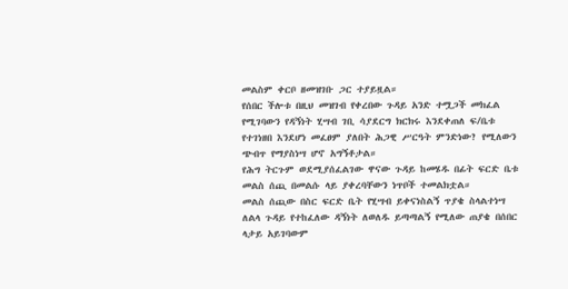መልስም ቀርቦ ዘመዝገቡ ጋር ተያይዟል።
የሰበር ችሎቱ በዚህ መዝገብ የቀረበው ጉዳይ አንድ ተሟጋች መክፈል የሚገባውን የዳኝነት ሂሣብ ገቢ ሳያደርግ ክርክሩ እንደቀጠለ ፍ/ቤቱ የተገነዘበ እንደሆነ መፈፀም ያለበት ሕጋዊ ሥርዓት ምንድነው? የሚለውን ጭብጥ የማያስነሣ ሆኖ አግኝቶታል።
የሕግ ትርጉም ወደሚያሰፈልገው ዋናው ጉዳይ ከመሄዱ በፊት ፍርድ ቤቱ መልስ ሰጪ በመልሱ ላይ ያቀረባቸውን ነጥቦች ተመልክቷል።
መልስ ሰጪው በስር ፍርድ ቤት የሂሣብ ይቀናነስልኝ ጥያቄ ስላልተነሣ ለልላ ጉዳይ የተከፈለው ዳኝነት ለወለዱ ይጣጣልኝ የሚለው ጠያቄ በሰበር ላታይ አይገባውም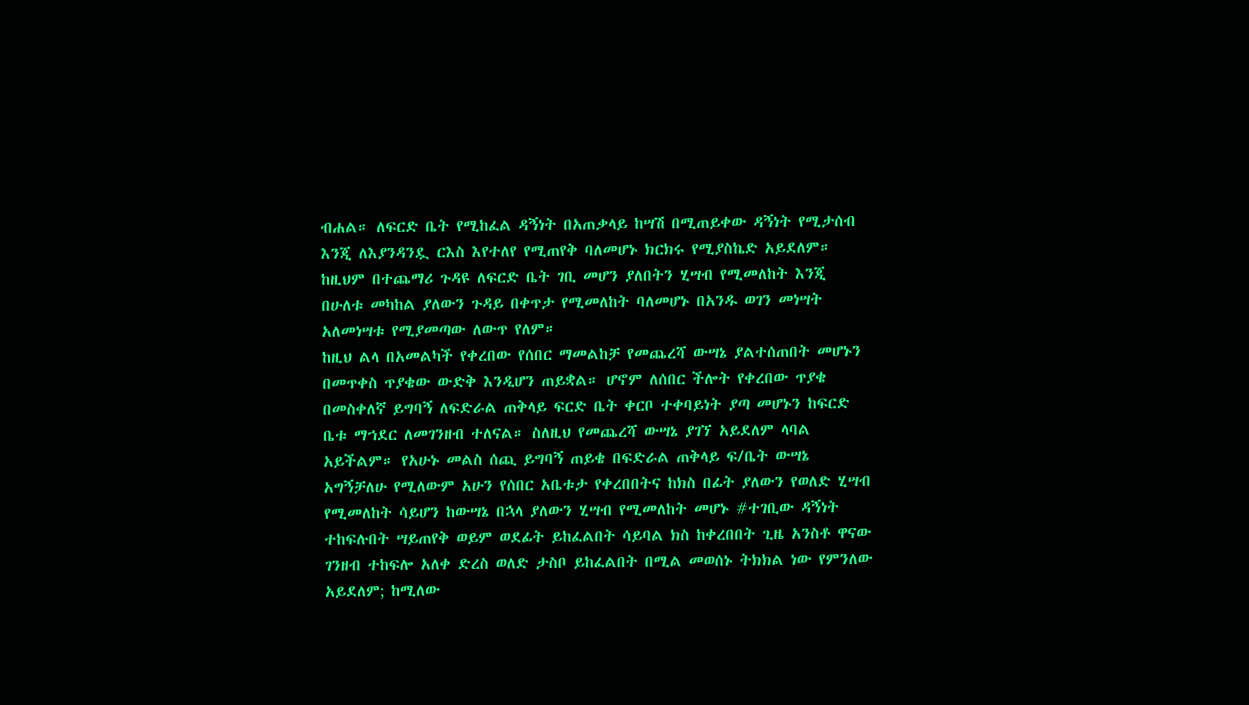ብሐል። ለፍርድ ቤት የሚከፈል ዳኝነት በአጠቃላይ ከሣሽ በሚጠይቀው ዳኝነት የሚታሰብ እንጂ ለእያንዳንዷ ርእስ እየተለየ የሚጠየቅ ባለመሆኑ ክርክሩ የሚያስኬድ አይደለም። ከዚህም በተጨማሪ ጉዳዩ ለፍርድ ቤት ገቢ መሆን ያለበትን ሂሣብ የሚመለከት እንጂ በሁለቱ መካከል ያለውን ጉዳይ በቀጥታ የሚመለከት ባለመሆኑ በአንዱ ወገን መነሣት አለመነሣቱ የሚያመጣው ለውጥ የለም።
ከዚህ ልላ በአመልካች የቀረበው የሰበር ማመልከቻ የመጨረሻ ውሣኔ ያልተሰጠበት መሆኑን በመጥቀስ ጥያቄው ውድቅ እንዲሆን ጠይቋል። ሆኖም ለሰበር ችሎት የቀረበው ጥያቄ በመስቀለኛ ይግባኝ ለፍድራል ጠቅላይ ፍርድ ቤት ቀርቦ ተቀባይነት ያጣ መሆኑን ከፍርድ ቤቱ ማኀደር ለመገንዘብ ተለናል። ስለዚህ የመጨረሻ ውሣኔ ያገኘ አይደለም ላባል አይችልም። የአሁኑ መልስ ሰጪ ይግባኝ ጠይቄ በፍድራል ጠቅላይ ፍ/ቤት ውሣኔ አግኝቻለሁ የሚለውም አሁን የሰበር አቤቱታ የቀረበበትና ከክስ በፊት ያለውን የወለድ ሂሣብ የሚመለከት ሳይሆን ከውሣኔ በኋላ ያለውን ሂሣብ የሚመለከት መሆኑ #ተገቢው ዳኝነት ተከፍሉበት ሣይጠየቅ ወይም ወደፊት ይከፈልበት ሳይባል ክስ ከቀረበበት ጊዜ አንስቶ ዋናው ገንዘብ ተከፍሎ አለቀ ድረስ ወለድ ታስቦ ይከፈልበት በሚል መወሰኑ ትክክል ነው የምንለው አይደለም; ከሚለው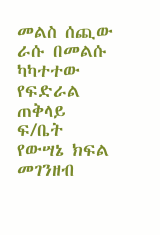መልስ ሰጪው ራሱ በመልሱ ካካተተው የፍድራል ጠቅላይ ፍ/ቤት የውሣኔ ክፍል መገንዘብ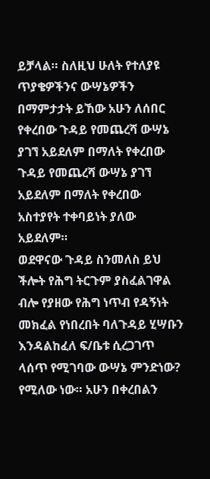ይቻላል። ስለዚህ ሁለት የተለያዩ ጥያቄዎችንና ውሣኔዎችን በማምታታት ይኸው አሁን ለሰበር የቀረበው ጉዳይ የመጨረሻ ውሣኔ ያገኘ አይደለም በማለት የቀረበው ጉዳይ የመጨረሻ ውሣኔ ያገኘ አይደለም በማለት የቀረበው አስተያየት ተቀባይነት ያለው አይደለም።
ወደዋናው ጉዳይ ስንመለስ ይህ ችሎት የሕግ ትርጉም ያስፈልገዋል ብሎ የያዘው የሕግ ነጥብ የዳኝነት መክፈል የነበረበት ባለጉዳይ ሂሣቡን እንዳልከፈለ ፍ/ቤቱ ሲረጋገጥ ላሰጥ የሚገባው ውሣኔ ምንድነው? የሚለው ነው። አሁን በቀረበልን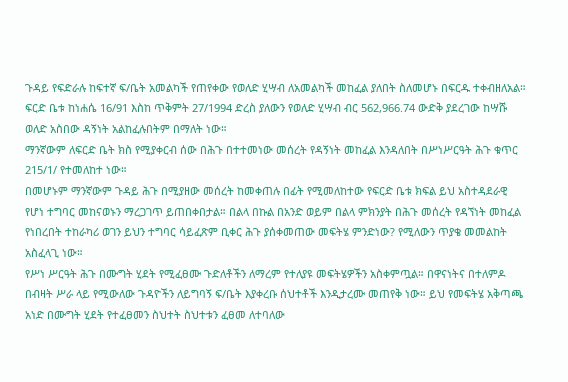ጉዳይ የፍድራሉ ከፍተኛ ፍ/ቤት አመልካች የጠየቀው የወለድ ሂሣብ ለአመልካች መከፈል ያለበት ስለመሆኑ በፍርዱ ተቀብዘለአል። ፍርድ ቤቱ ከነሐሴ 16/91 እስከ ጥቅምት 27/1994 ድረስ ያለውን የወለድ ሂሣብ ብር 562,966.74 ውድቅ ያደረገው ከሣሹ ወለድ አስበው ዳኝነት አልከፈሉበትም በማለት ነው።
ማንኛውም ለፍርድ ቤት ክስ የሚያቀርብ ሰው በሕጉ በተተመነው መሰረት የዳኝነት መከፈል እንዳለበት በሥነሥርዓት ሕጉ ቁጥር 215/1/ የተመለከተ ነው።
በመሆኑም ማንኛውም ጉዳይ ሕጉ በሚያዘው መሰረት ከመቀጠሉ በፊት የሚመለከተው የፍርድ ቤቱ ክፍል ይህ አስተዳደራዊ የሆነ ተግባር መከናወኑን ማረጋገጥ ይጠበቀበታል። በልላ በኩል በአንድ ወይም በልላ ምክንያት በሕጉ መሰረት የዳኘነት መከፈል የነበረበት ተከራካሪ ወገን ይህን ተግባር ሳይፈጽም ቢቀር ሕጉ ያሰቀመጠው መፍትሄ ምንድነው? የሚለውን ጥያቄ መመልከት አስፈላጊ ነው።
የሥነ ሥርዓት ሕጉ በሙግት ሂደት የሚፈፀሙ ጉድለቶችን ለማረም የተለያዩ መፍትሄዎችን አስቀምጧል። በዋናነትና በተለምዶ በብዛት ሥራ ላይ የሚውለው ጉዳዮችን ለይግባኝ ፍ/ቤት እያቀረቡ ሰህተቶች እንዲታረሙ መጠየቅ ነው። ይህ የመፍትሄ አቅጣጫ አነድ በሙግት ሂደት የተፈፀመን ስህተት ስህተቱን ፈፀመ ለተባለው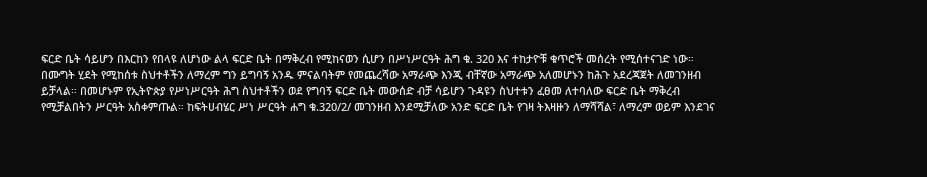ፍርድ ቤት ሳይሆን በእርከን የበላዩ ለሆነው ልላ ፍርድ ቤት በማቅረብ የሚከናወን ሲሆን በሥነሥርዓት ሕግ ቁ. 320 እና ተከታዮቹ ቁጥሮች መሰረት የሚሰተናገድ ነው።
በሙግት ሂደት የሚከሰቱ ስህተቶችን ለማረም ግን ይግባኝ አንዱ ምናልባትም የመጨረሻው አማራጭ እንጂ ብቸኛው አማራጭ አለመሆኑን ከሕጉ አደረጃጀት ለመገንዘብ ይቻላል። በመሆኑም የኢትዮጵያ የሥነሥርዓት ሕግ ስህተቶችን ወደ የግባኝ ፍርድ ቤት መውሰድ ብቻ ሳይሆን ጉዳዩን ስህተቱን ፈፀመ ለተባለው ፍርድ ቤት ማቅረብ የሚቻልበትን ሥርዓት አስቀምጡል። ከፍትሀብሄር ሥነ ሥርዓት ሐግ ቁ.320/2/ መገንዘብ እንደሚቻለው አንድ ፍርድ ቤት የገዛ ትእዛዙን ለማሻሻል፣ ለማረም ወይም እንደገና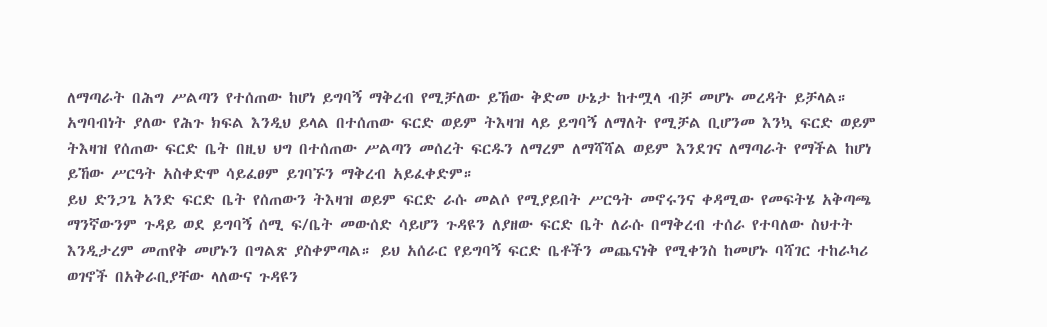ለማጣራት በሕግ ሥልጣን የተሰጠው ከሆነ ይግባኝ ማቅረብ የሚቻለው ይኸው ቅድመ ሁኔታ ከተሟላ ብቻ መሆኑ መረዳት ይቻላል። አግባብነት ያለው የሕጉ ክፍል እንዲህ ይላል በተሰጠው ፍርድ ወይም ትእዛዝ ላይ ይግባኝ ለማለት የሚቻል ቢሆንመ እንኳ ፍርድ ወይም ትእዛዝ የሰጠው ፍርድ ቤት በዚህ ህግ በተሰጠው ሥልጣን መሰረት ፍርዱን ለማረም ለማሻሻል ወይም እንደገና ለማጣራት የማችል ከሆነ ይኸው ሥርዓት አስቀድሞ ሳይፈፀም ይገባኙን ማቅረብ አይፈቀድም።
ይህ ድንጋጌ አንድ ፍርድ ቤት የሰጠውን ትእዛዝ ወይም ፍርድ ራሱ መልሶ የሚያይበት ሥርዓት መኖሩንና ቀዳሚው የመፍትሄ አቅጣጫ ማንኛውንም ጉዳይ ወደ ይግባኝ ሰሚ ፍ/ቤት መውሰድ ሳይሆን ጉዳዩን ለያዘው ፍርድ ቤት ለራሱ በማቅረብ ተሰራ የተባለው ስህተት እንዲታረም መጠየቅ መሆኑን በግልጽ ያስቀምጣል። ይህ አሰራር የይግባኝ ፍርድ ቤቶችን መጨናነቅ የሚቀንስ ከመሆኑ ባሻገር ተከራካሪ ወገኖች በአቅራቢያቸው ላለውና ጉዳዩን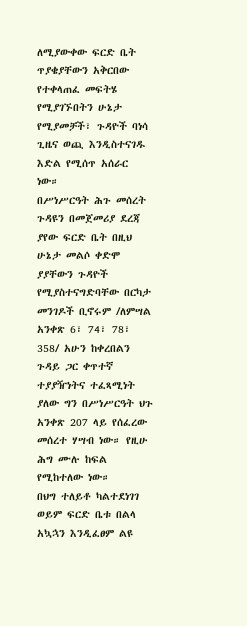ለሚያውቀው ፍርድ ቤት ጥያቄያቸውን አቅርበው የተቀላጠፈ መፍትሄ የሚያገኙበትን ሁኔታ የሚያመቻች፣ ጉዳዮች ባነሳ ጊዜና ወጪ እንዲስተናገዱ እድል የሚሰጥ አሰራር ነው።
በሥነሥርዓት ሕጉ መሰረት ጉዳዩን በመጀመሪያ ደረጃ ያየው ፍርድ ቤት በዚህ ሁኔታ መልሶ ቀድሞ ያያቸውን ጉዳዮች የሚያስተናግድባቸው በርካታ መንገዶች ቢኖሩም /ለምሣል አንቀጽ 6፣ 74፣ 78፣ 358/ አሁን ከቀረበልን ጉዳይ ጋር ቀጥተኛ ተያያዥነትና ተፈጻሚነት ያለው ግን በሥነሥርዓት ህጉ አንቀጽ 207 ላይ የሰፈረው መሰረተ ሃሣብ ነው። የዚሁ ሕግ ሙሉ ከፍል የሚከተለው ነው።
በህግ ተለይቶ ካልተደነገገ ወይም ፍርድ ቤቱ በልላ አኳኋን እንዲፈፀም ልዩ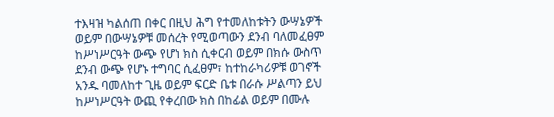ተእዛዝ ካልሰጠ በቀር በዚህ ሕግ የተመለከቱትን ውሣኔዎች ወይም በውሣኔዎቹ መሰረት የሚወጣውን ደንብ ባለመፈፀም ከሥነሥርዓት ውጭ የሆነ ክስ ሲቀርብ ወይም በክሱ ውስጥ ደንብ ውጭ የሆኑ ተግባር ሲፈፀም፣ ከተከራካሪዎቹ ወገኖች አንዱ ባመለከተ ጊዜ ወይም ፍርድ ቤቱ በራሱ ሥልጣን ይህ ከሥነሥርዓት ውጪ የቀረበው ክስ በከፊል ወይም በሙሉ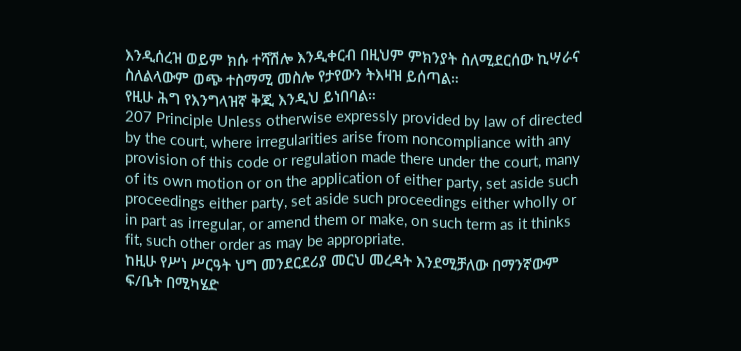እንዲሰረዝ ወይም ክሱ ተሻሽሎ እንዲቀርብ በዚህም ምክንያት ስለሚደርሰው ኪሣራና ስለልላውም ወጭ ተስማሚ መስሎ የታየውን ትእዛዝ ይሰጣል።
የዚሁ ሕግ የእንግላዝኛ ቅጂ እንዲህ ይነበባል።
207 Principle Unless otherwise expressly provided by law of directed by the court, where irregularities arise from noncompliance with any provision of this code or regulation made there under the court, many of its own motion or on the application of either party, set aside such proceedings either party, set aside such proceedings either wholly or in part as irregular, or amend them or make, on such term as it thinks fit, such other order as may be appropriate.
ከዚሁ የሥነ ሥርዓት ህግ መንደርደሪያ መርህ መረዳት እንደሚቻለው በማንኛውም ፍ/ቤት በሚካሄድ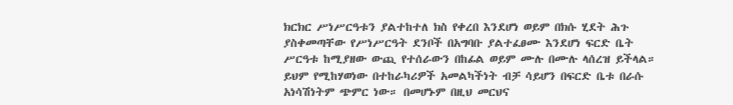ክርክር ሥነሥርዓቱን ያልተከተለ ክስ የቀረበ እንደሆነ ወይም በክሱ ሂደት ሕጉ ያስቀመጣቸው የሥነሥርዓት ደንቦች በአግባቡ ያልተፈፀሙ እንደሆነ ፍርድ ቤት ሥርዓቱ ከሚያዘው ውጪ የተሰራውን በከፊል ወይም ሙሉ በሙሉ ላሰረዝ ይችላል። ይህም የሚከሃወነው በተከራካሪዎች አመልካችነት ብቻ ሳይሆን በፍርድ ቤቱ በራሱ አነሳሽነትም ጭምር ነው። በመሆኑም በዚህ መርህና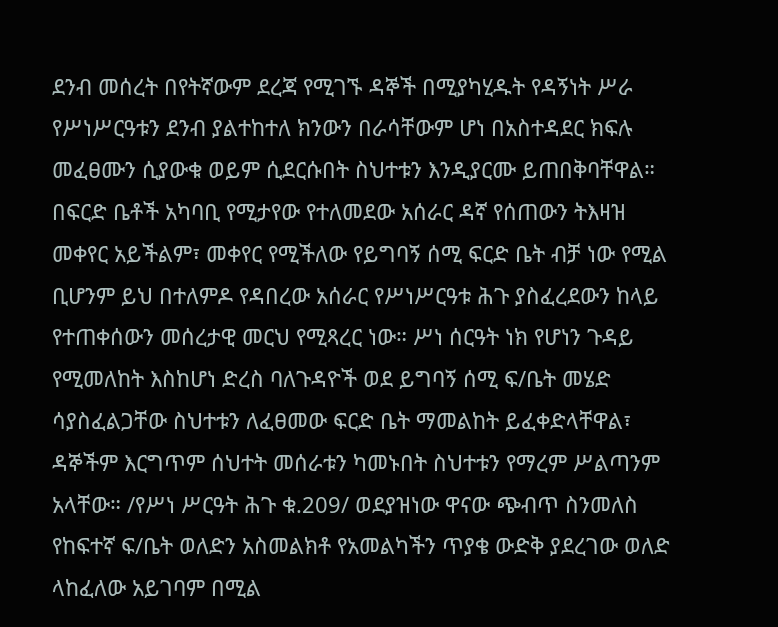ደንብ መሰረት በየትኛውም ደረጃ የሚገኙ ዳኞች በሚያካሂዱት የዳኝነት ሥራ የሥነሥርዓቱን ደንብ ያልተከተለ ክንውን በራሳቸውም ሆነ በአስተዳደር ክፍሉ መፈፀሙን ሲያውቁ ወይም ሲደርሱበት ስህተቱን እንዲያርሙ ይጠበቅባቸዋል።
በፍርድ ቤቶች አካባቢ የሚታየው የተለመደው አሰራር ዳኛ የሰጠውን ትእዛዝ መቀየር አይችልም፣ መቀየር የሚችለው የይግባኝ ሰሚ ፍርድ ቤት ብቻ ነው የሚል ቢሆንም ይህ በተለምዶ የዳበረው አሰራር የሥነሥርዓቱ ሕጉ ያስፈረደውን ከላይ የተጠቀሰውን መሰረታዊ መርህ የሚጻረር ነው። ሥነ ሰርዓት ነክ የሆነን ጉዳይ የሚመለከት እስከሆነ ድረስ ባለጉዳዮች ወደ ይግባኝ ሰሚ ፍ/ቤት መሄድ ሳያስፈልጋቸው ስህተቱን ለፈፀመው ፍርድ ቤት ማመልከት ይፈቀድላቸዋል፣ ዳኞችም እርግጥም ሰህተት መሰራቱን ካመኑበት ስህተቱን የማረም ሥልጣንም አላቸው። /የሥነ ሥርዓት ሕጉ ቁ.209/ ወደያዝነው ዋናው ጭብጥ ስንመለስ የከፍተኛ ፍ/ቤት ወለድን አስመልክቶ የአመልካችን ጥያቄ ውድቅ ያደረገው ወለድ ላከፈለው አይገባም በሚል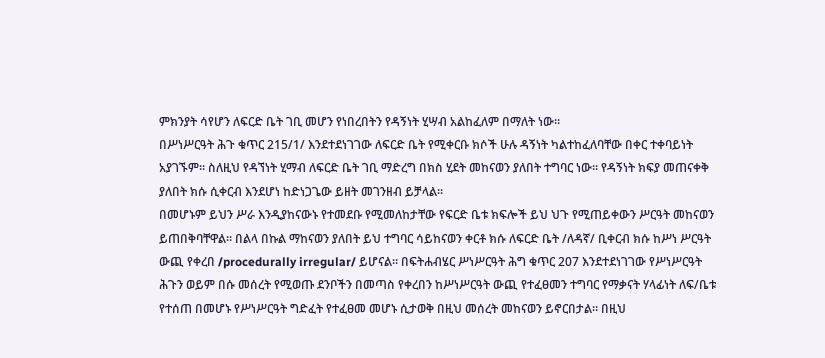ምክንያት ሳየሆን ለፍርድ ቤት ገቢ መሆን የነበረበትን የዳኝነት ሂሣብ አልከፈለም በማለት ነው።
በሥነሥርዓት ሕጉ ቁጥር 215/1/ እንደተደነገገው ለፍርድ ቤት የሚቀርቡ ክሶች ሁሉ ዳኝነት ካልተከፈለባቸው በቀር ተቀባይነት አያገኙም። ስለዚህ የዳኘነት ሂማብ ለፍርድ ቤት ገቢ ማድረግ በክስ ሂደት መከናወን ያለበት ተግባር ነው። የዳኝነት ክፍያ መጠናቀቅ ያለበት ክሱ ሲቀርብ እንደሆነ ከድነጋጌው ይዘት መገንዘብ ይቻላል።
በመሆኑም ይህን ሥራ እንዲያከናውኑ የተመደቡ የሚመለከታቸው የፍርድ ቤቱ ክፍሎች ይህ ህጉ የሚጠይቀውን ሥርዓት መከናወን ይጠበቅባቸዋል። በልላ በኩል ማከናወን ያለበት ይህ ተግባር ሳይከናወን ቀርቶ ክሱ ለፍርድ ቤት /ለዳኛ/ ቢቀርብ ክሱ ከሥነ ሥርዓት ውጪ የቀረበ /procedurally irregular/ ይሆናል። በፍትሐብሄር ሥነሥርዓት ሕግ ቁጥር 207 እንደተደነገገው የሥነሥርዓት ሕጉን ወይም በሱ መሰረት የሚወጡ ደንቦችን በመጣስ የቀረበን ከሥነሥርዓት ውጪ የተፈፀመን ተግባር የማቃናት ሃላፊነት ለፍ/ቤቱ የተሰጠ በመሆኑ የሥነሥርዓት ግድፈት የተፈፀመ መሆኑ ሲታወቅ በዚህ መሰረት መከናወን ይኖርበታል። በዚህ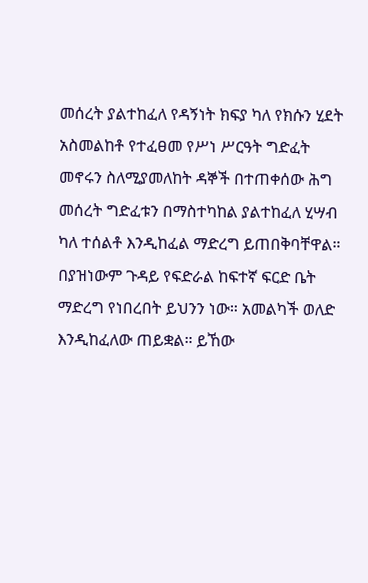መሰረት ያልተከፈለ የዳኝነት ክፍያ ካለ የክሱን ሂደት አስመልከቶ የተፈፀመ የሥነ ሥርዓት ግድፈት መኖሩን ስለሚያመለከት ዳኞች በተጠቀሰው ሕግ መሰረት ግድፈቱን በማስተካከል ያልተከፈለ ሂሣብ ካለ ተሰልቶ እንዲከፈል ማድረግ ይጠበቅባቸዋል።
በያዝነውም ጉዳይ የፍድራል ከፍተኛ ፍርድ ቤት ማድረግ የነበረበት ይህንን ነው። አመልካች ወለድ እንዲከፈለው ጠይቋል። ይኸው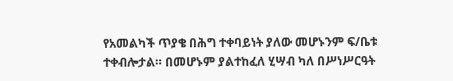የአመልካች ጥያቄ በሕግ ተቀባይነት ያለው መሆኑንም ፍ/ቤቱ ተቀብሎታል። በመሆኑም ያልተከፈለ ሂሣብ ካለ በሥነሥርዓት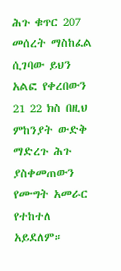ሕጉ ቁጥር 207 መሰረት ማስከፈል ሲገባው ይህን አልፎ የቀረበውን 21 22 ክስ በዚህ ምከንያት ውድቅ ማድረጉ ሕጉ ያስቀመጠውን የሙግት አመራር የተከተለ አይደለም።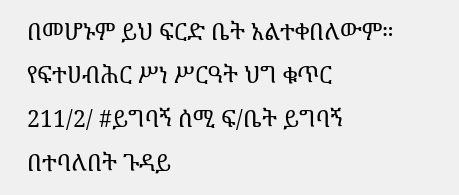በመሆኑም ይህ ፍርድ ቤት አልተቀበለውም።
የፍተሀብሕር ሥነ ሥርዓት ህግ ቁጥር 211/2/ #ይግባኝ ሰሚ ፍ/ቤት ይግባኝ በተባለበት ጉዳይ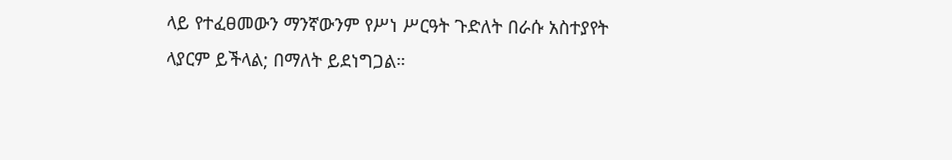ላይ የተፈፀመውን ማንኛውንም የሥነ ሥርዓት ጉድለት በራሱ አስተያየት ላያርም ይችላል; በማለት ይደነግጋል።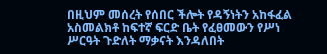በዚህም መሰረት የሰበር ችሎት የዳኝነትን አከፋፈል አስመልክቶ ከፍተኛ ፍርድ ቤት የፈፀመውን የሥነ ሥርዓት ጉድለት ማቃናት እንዳለበት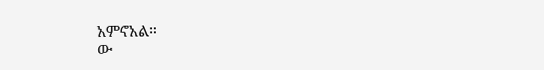አምኖአል።
ው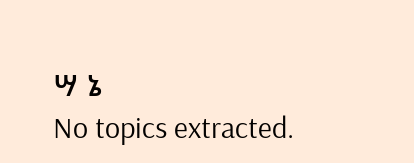ሣ ኔ
No topics extracted.